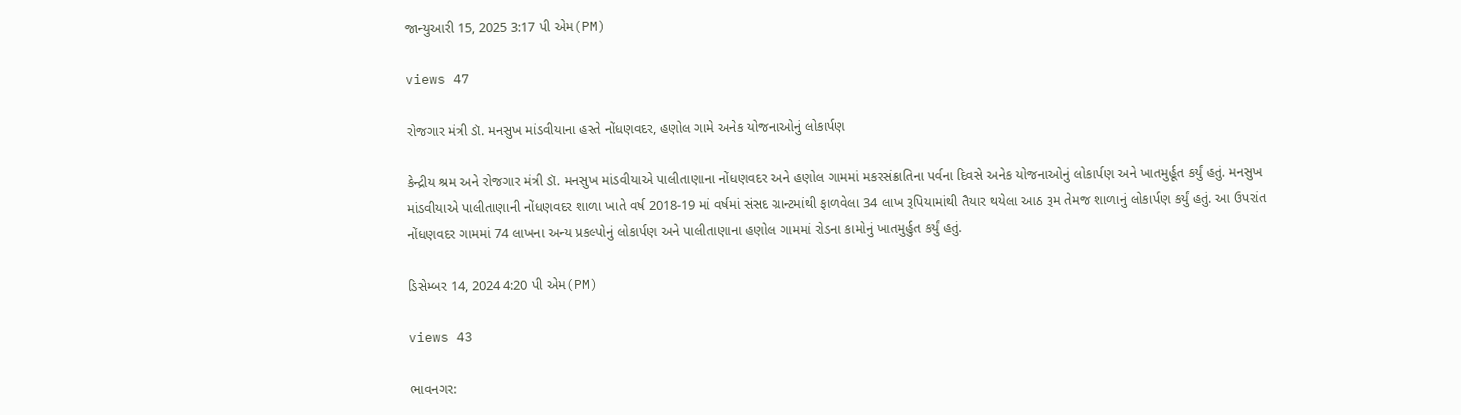જાન્યુઆરી 15, 2025 3:17 પી એમ(PM)

views 47

રોજગાર મંત્રી ડૉ. મનસુખ માંડવીયાના હસ્તે નોંધણવદર, હણોલ ગામે અનેક યોજનાઓનું લોકાર્પણ

કેન્દ્રીય શ્રમ અને રોજગાર મંત્રી ડૉ. મનસુખ માંડવીયાએ પાલીતાણાના નોંધણવદર અને હણોલ ગામમાં મકરસંક્રાતિના પર્વના દિવસે અનેક યોજનાઓનું લોકાર્પણ અને ખાતમુર્હૂત કર્યું હતું. મનસુખ માંડવીયાએ પાલીતાણાની નોંધણવદર શાળા ખાતે વર્ષ 2018-19 માં વર્ષમાં સંસદ ગ્રાન્ટમાંથી ફાળવેલા 34 લાખ રૂપિયામાંથી તૈયાર થયેલા આઠ રૂમ તેમજ શાળાનું લોકાર્પણ કર્યું હતું. આ ઉપરાંત નોંધણવદર ગામમાં 74 લાખના અન્ય પ્રકલ્પોનું લોકાર્પણ અને પાલીતાણાના હણોલ ગામમાં રોડના કામોનું ખાતમુર્હુત કર્યું હતું.

ડિસેમ્બર 14, 2024 4:20 પી એમ(PM)

views 43

ભાવનગર: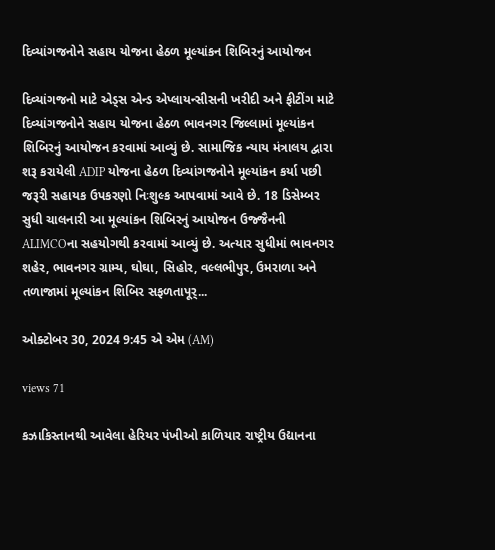દિવ્યાંગજનોને સહાય યોજના હેઠળ મૂલ્યાંકન શિબિરનું આયોજન

દિવ્યાંગજનો માટે એડ્સ એન્ડ એપ્લાયન્સીસની ખરીદી અને ફીટીંગ માટે દિવ્યાંગજનોને સહાય યોજના હેઠળ ભાવનગર જિલ્લામાં મૂલ્યાંકન શિબિરનું આયોજન કરવામાં આવ્યું છે. સામાજિક ન્યાય મંત્રાલય દ્વારા શરૂ કરાયેલી ADIP યોજના હેઠળ દિવ્યાંગજનોને મૂલ્યાંકન કર્યા પછી જરૂરી સહાયક ઉપકરણો નિઃશુલ્ક આપવામાં આવે છે. 18 ડિસેમ્બર સુધી ચાલનારી આ મૂલ્યાંકન શિબિરનું આયોજન ઉજ્જૈનની ALIMCOના સહયોગથી કરવામાં આવ્યું છે. અત્યાર સુધીમાં ભાવનગર શહેર, ભાવનગર ગ્રામ્ય, ઘોઘા, સિહોર, વલ્લભીપુર, ઉમરાળા અને તળાજામાં મૂલ્યાંકન શિબિર સફળતાપૂર્...

ઓક્ટોબર 30, 2024 9:45 એ એમ (AM)

views 71

કઝાકિસ્તાનથી આવેલા હેરિયર પંખીઓ કાળિયાર રાષ્ટ્રીય ઉદ્યાનના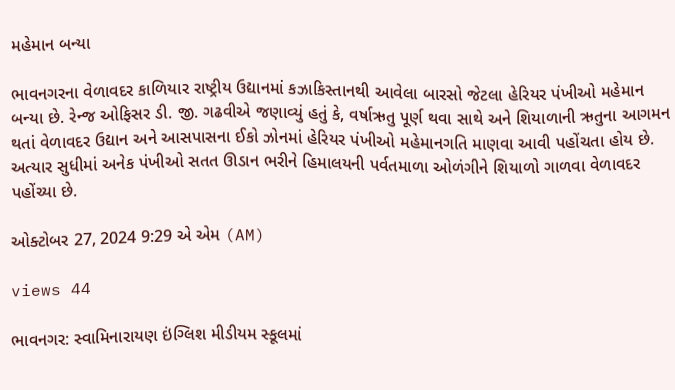મહેમાન બન્યા

ભાવનગરના વેળાવદર કાળિયાર રાષ્ટ્રીય ઉદ્યાનમાં કઝાકિસ્તાનથી આવેલા બારસો જેટલા હેરિયર પંખીઓ મહેમાન બન્યા છે. રેન્જ ઓફિસર ડી. જી. ગઢવીએ જણાવ્યું હતું કે, વર્ષાઋતુ પૂર્ણ થવા સાથે અને શિયાળાની ઋતુના આગમન થતાં વેળાવદર ઉદ્યાન અને આસપાસના ઈકો ઝોનમાં હેરિયર પંખીઓ મહેમાનગતિ માણવા આવી પહોંચતા હોય છે. અત્યાર સુધીમાં અનેક પંખીઓ સતત ઊડાન ભરીને હિમાલયની પર્વતમાળા ઓળંગીને શિયાળો ગાળવા વેળાવદર પહોંચ્યા છે.

ઓક્ટોબર 27, 2024 9:29 એ એમ (AM)

views 44

ભાવનગર: સ્વામિનારાયણ ઇંગ્લિશ મીડીયમ સ્કૂલમાં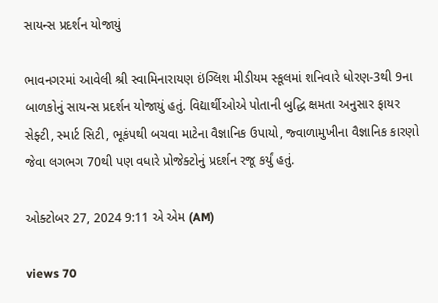સાયન્સ પ્રદર્શન યોજાયું

ભાવનગરમાં આવેલી શ્રી સ્વામિનારાયણ ઇંગ્લિશ મીડીયમ સ્કૂલમાં શનિવારે ધોરણ-3થી 9ના બાળકોનું સાયન્સ પ્રદર્શન યોજાયું હતું. વિદ્યાર્થીઓએ પોતાની બુદ્ધિ ક્ષમતા અનુસાર ફાયર સેફ્ટી, સ્માર્ટ સિટી, ભૂકંપથી બચવા માટેના વૈજ્ઞાનિક ઉપાયો, જ્વાળામુખીના વૈજ્ઞાનિક કારણો જેવા લગભગ 70થી પણ વધારે પ્રોજેક્ટોનું પ્રદર્શન રજૂ કર્યું હતું.

ઓક્ટોબર 27, 2024 9:11 એ એમ (AM)

views 70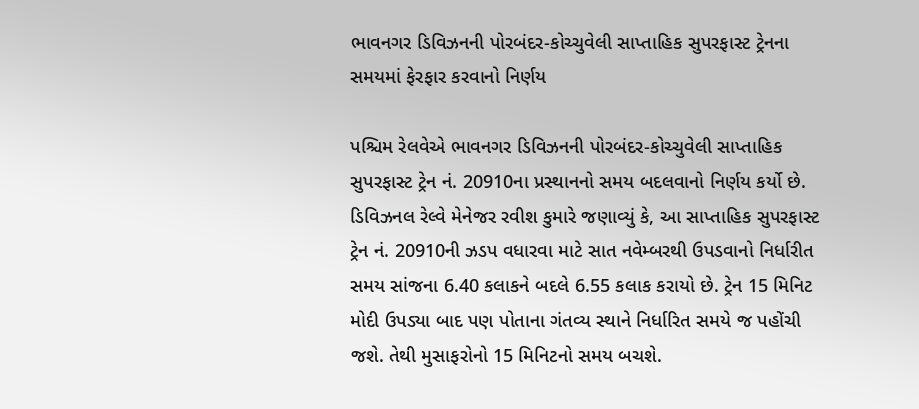ભાવનગર ડિવિઝનની પોરબંદર-કોચ્ચુવેલી સાપ્તાહિક સુપરફાસ્ટ ટ્રેનના સમયમાં ફેરફાર કરવાનો નિર્ણય

પશ્ચિમ રેલવેએ ભાવનગર ડિવિઝનની પોરબંદર-કોચ્ચુવેલી સાપ્તાહિક સુપરફાસ્ટ ટ્રેન નં. 20910ના પ્રસ્થાનનો સમય બદલવાનો નિર્ણય કર્યો છે. ડિવિઝનલ રેલ્વે મેનેજર રવીશ કુમારે જણાવ્યું કે, આ સાપ્તાહિક સુપરફાસ્ટ ટ્રેન નં. 20910ની ઝડપ વધારવા માટે સાત નવેમ્બરથી ઉપડવાનો નિર્ધારીત સમય સાંજના 6.40 કલાકને બદલે 6.55 કલાક કરાયો છે. ટ્રેન 15 મિનિટ મોદી ઉપડ્યા બાદ પણ પોતાના ગંતવ્ય સ્થાને નિર્ધારિત સમયે જ પહોંચી જશે. તેથી મુસાફરોનો 15 મિનિટનો સમય બચશે.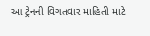આ ટ્રેનની વિગતવાર માહિતી માટે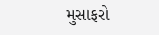મુસાફરો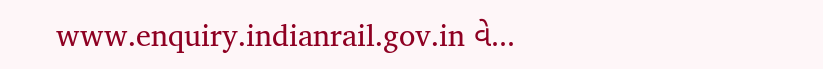www.enquiry.indianrail.gov.in વે...